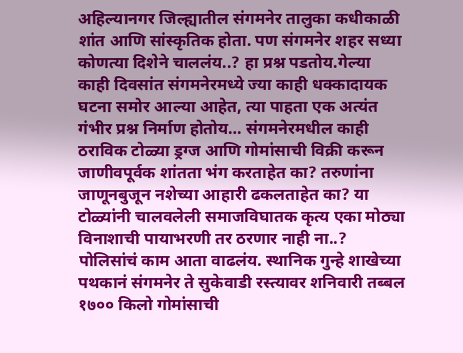अहिल्यानगर जिल्ह्यातील संगमनेर तालुका कधीकाळी शांत आणि सांस्कृतिक होता. पण संगमनेर शहर सध्या कोणत्या दिशेने चाललंय..? हा प्रश्न पडतोय.गेल्या काही दिवसांत संगमनेरमध्ये ज्या काही धक्कादायक घटना समोर आल्या आहेत, त्या पाहता एक अत्यंत गंभीर प्रश्न निर्माण होतोय… संगमनेरमधील काही ठराविक टोळ्या ड्रग्ज आणि गोमांसाची विक्री करून जाणीवपूर्वक शांतता भंग करताहेत का? तरुणांना जाणूनबुजून नशेच्या आहारी ढकलताहेत का? या टोळ्यांनी चालवलेली समाजविघातक कृत्य एका मोठ्या विनाशाची पायाभरणी तर ठरणार नाही ना..? पोलिसांचं काम आता वाढलंय. स्थानिक गुन्हे शाखेच्या पथकानं संगमनेर ते सुकेवाडी रस्त्यावर शनिवारी तब्बल १७०० किलो गोमांसाची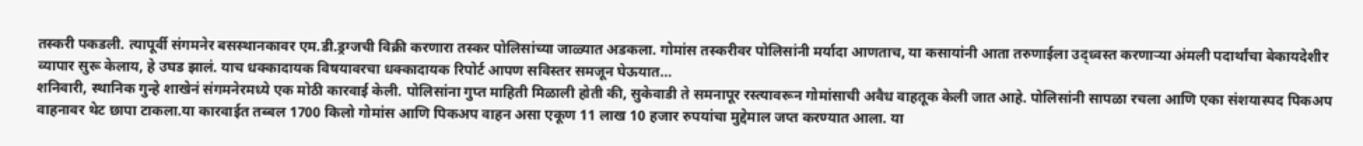तस्करी पकडली. त्यापूर्वी संगमनेर बसस्थानकावर एम.डी.ड्रग्जची विक्री करणारा तस्कर पोलिसांच्या जाळ्यात अडकला. गोमांस तस्करीवर पोलिसांनी मर्यादा आणताच, या कसायांनी आता तरुणाईला उद्ध्वस्त करणाऱ्या अंमली पदार्थांचा बेकायदेशीर व्यापार सुरू केलाय, हे उघड झालं. याच धक्कादायक विषयावरचा धक्कादायक रिपोर्ट आपण सविस्तर समजून घेऊयात…
शनिवारी, स्थानिक गुन्हे शाखेनं संगमनेरमध्ये एक मोठी कारवाई केली. पोलिसांना गुप्त माहिती मिळाली होती की, सुकेवाडी ते समनापूर रस्त्यावरून गोमांसाची अवैध वाहतूक केली जात आहे. पोलिसांनी सापळा रचला आणि एका संशयास्पद पिकअप वाहनावर थेट छापा टाकला.या कारवाईत तब्बल 1700 किलो गोमांस आणि पिकअप वाहन असा एकूण 11 लाख 10 हजार रुपयांचा मुद्देमाल जप्त करण्यात आला. या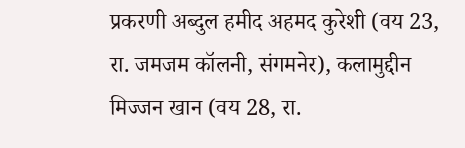प्रकरणी अब्दुल हमीद अहमद कुरेशी (वय 23, रा. जमजम कॉलनी, संगमनेर), कलामुद्दीन मिज्जन खान (वय 28, रा.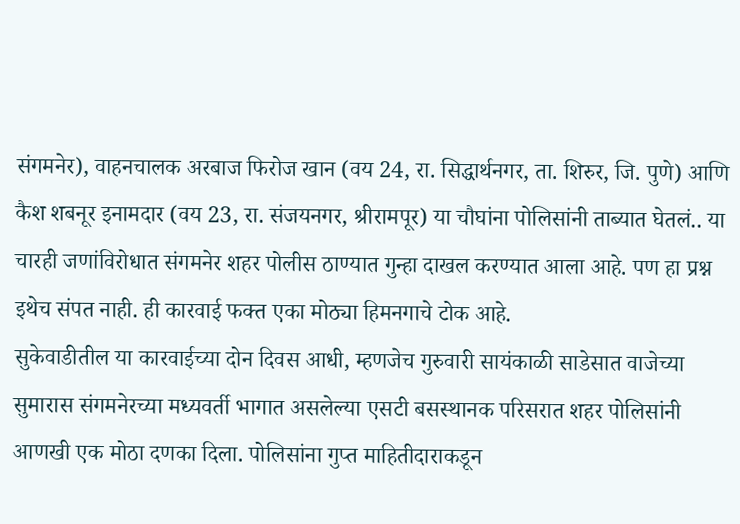संगमनेर), वाहनचालक अरबाज फिरोज खान (वय 24, रा. सिद्धार्थनगर, ता. शिरुर, जि. पुणे) आणि कैश शबनूर इनामदार (वय 23, रा. संजयनगर, श्रीरामपूर) या चौघांना पोलिसांनी ताब्यात घेतलं.. या चारही जणांविरोधात संगमनेर शहर पोलीस ठाण्यात गुन्हा दाखल करण्यात आला आहे. पण हा प्रश्न इथेच संपत नाही. ही कारवाई फक्त एका मोठ्या हिमनगाचे टोक आहे.
सुकेवाडीतील या कारवाईच्या दोन दिवस आधी, म्हणजेच गुरुवारी सायंकाळी साडेसात वाजेच्या सुमारास संगमनेरच्या मध्यवर्ती भागात असलेल्या एसटी बसस्थानक परिसरात शहर पोलिसांनी आणखी एक मोठा दणका दिला. पोलिसांना गुप्त माहितीदाराकडून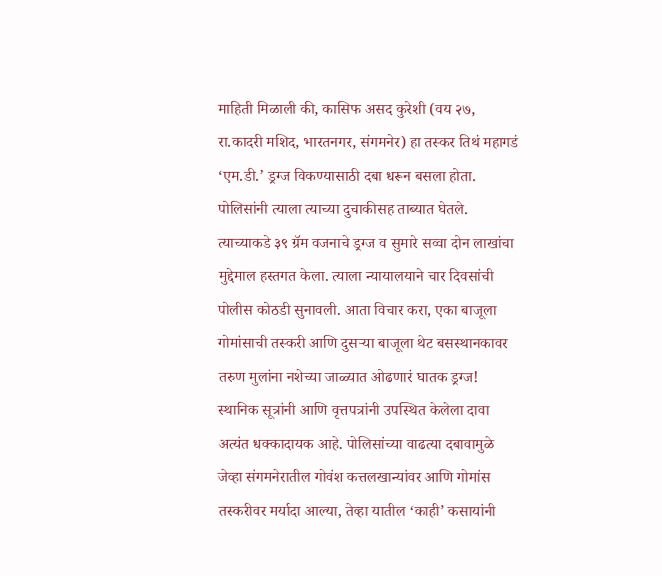माहिती मिळाली की, कासिफ असद कुरेशी (वय २७, रा.कादरी मशिद, भारतनगर, संगमनेर) हा तस्कर तिथं महागडं ‘एम.डी.’ ड्रग्ज विकण्यासाठी दबा धरून बसला होता. पोलिसांनी त्याला त्याच्या दुचाकीसह ताब्यात घेतले. त्याच्याकडे ३९ ग्रॅम वजनाचे ड्रग्ज व सुमारे सव्वा दोन लाखांचा मुद्देमाल हस्तगत केला. त्याला न्यायालयाने चार दिवसांची पोलीस कोठडी सुनावली. आता विचार करा, एका बाजूला गोमांसाची तस्करी आणि दुसऱ्या बाजूला थेट बसस्थानकावर तरुण मुलांना नशेच्या जाळ्यात ओढणारं घातक ड्रग्ज! स्थानिक सूत्रांनी आणि वृत्तपत्रांनी उपस्थित केलेला दावा अत्यंत धक्कादायक आहे. पोलिसांच्या वाढत्या दबावामुळे जेव्हा संगमनेरातील गोवंश कत्तलखान्यांवर आणि गोमांस तस्करीवर मर्यादा आल्या, तेव्हा यातील ‘काही’ कसायांनी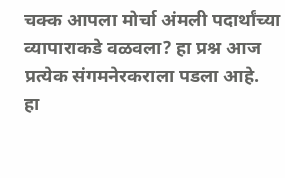चक्क आपला मोर्चा अंमली पदार्थांच्या व्यापाराकडे वळवला? हा प्रश्न आज प्रत्येक संगमनेरकराला पडला आहे.
हा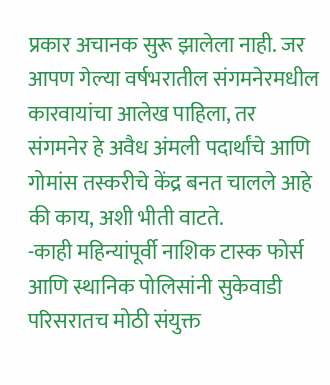प्रकार अचानक सुरू झालेला नाही. जर आपण गेल्या वर्षभरातील संगमनेरमधील कारवायांचा आलेख पाहिला, तर संगमनेर हे अवैध अंमली पदार्थांचे आणि गोमांस तस्करीचे केंद्र बनत चालले आहे की काय, अशी भीती वाटते.
-काही महिन्यांपूर्वी नाशिक टास्क फोर्स आणि स्थानिक पोलिसांनी सुकेवाडी परिसरातच मोठी संयुक्त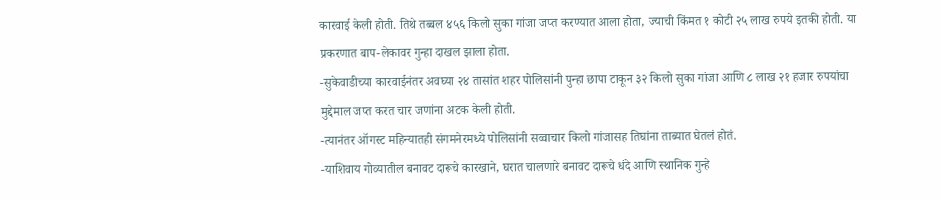कारवाई केली होती. तिथे तब्बल ४५६ किलो सुका गांजा जप्त करण्यात आला होता, ज्याची किंमत १ कोटी २५ लाख रुपये इतकी होती. या प्रकरणात बाप-लेकावर गुन्हा दाखल झाला होता.
-सुकेवाडीच्या कारवाईनंतर अवघ्या २४ तासांत शहर पोलिसांनी पुन्हा छापा टाकून ३२ किलो सुका गांजा आणि ८ लाख २१ हजार रुपयांचा मुद्देमाल जप्त करत चार जणांना अटक केली होती.
-त्यानंतर ऑगस्ट महिन्यातही संगमनेरमध्ये पोलिसांनी सव्वाचार किलो गांजासह तिघांना ताब्यात घेतलं होतं.
-याशिवाय गोव्यातील बनावट दारूचे कारखाने, घरात चालणारे बनावट दारूचे धंदे आणि स्थानिक गुन्हे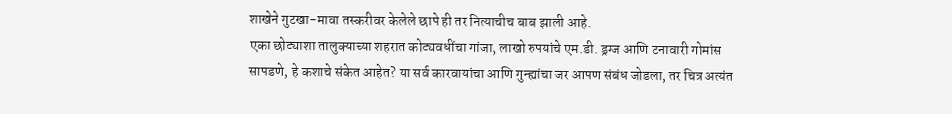शाखेने गुटखा-मावा तस्करीवर केलेले छापे ही तर नित्याचीच बाब झाली आहे.
एका छोट्याशा तालुक्याच्या शहरात कोट्यवधींचा गांजा, लाखो रुपयांचे एम.डी. ड्रग्ज आणि टनावारी गोमांस सापडणे, हे कशाचे संकेत आहेत? या सर्व कारवायांचा आणि गुन्ह्यांचा जर आपण संबंध जोडला, तर चित्र अत्यंत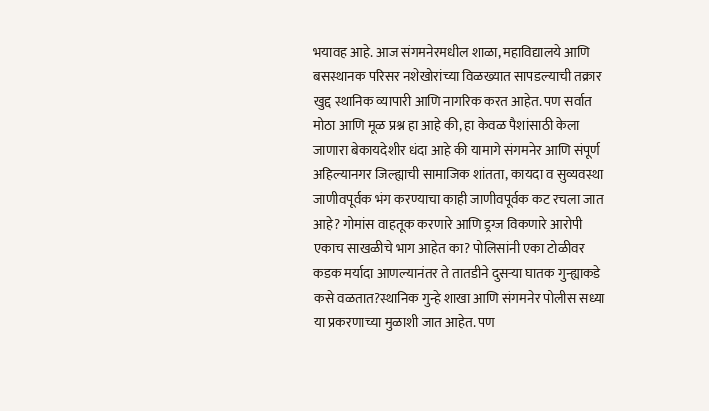भयावह आहे. आज संगमनेरमधील शाळा, महाविद्यालये आणि बसस्थानक परिसर नशेखोरांच्या विळख्यात सापडल्याची तक्रार खुद्द स्थानिक व्यापारी आणि नागरिक करत आहेत. पण सर्वात मोठा आणि मूळ प्रश्न हा आहे की, हा केवळ पैशांसाठी केला जाणारा बेकायदेशीर धंदा आहे की यामागे संगमनेर आणि संपूर्ण अहिल्यानगर जिल्ह्याची सामाजिक शांतता, कायदा व सुव्यवस्था जाणीवपूर्वक भंग करण्याचा काही जाणीवपूर्वक कट रचला जात आहे? गोमांस वाहतूक करणारे आणि ड्रग्ज विकणारे आरोपी एकाच साखळीचे भाग आहेत का? पोलिसांनी एका टोळीवर कडक मर्यादा आणल्यानंतर ते तातडीने दुसऱ्या घातक गुन्ह्याकडे कसे वळतात?स्थानिक गुन्हे शाखा आणि संगमनेर पोलीस सध्या या प्रकरणाच्या मुळाशी जात आहेत. पण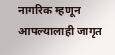नागरिक म्हणून आपल्यालाही जागृत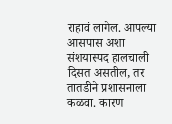राहावं लागेल. आपल्या आसपास अशा संशयास्पद हालचाली दिसत असतील, तर तातडीने प्रशासनाला कळवा. कारण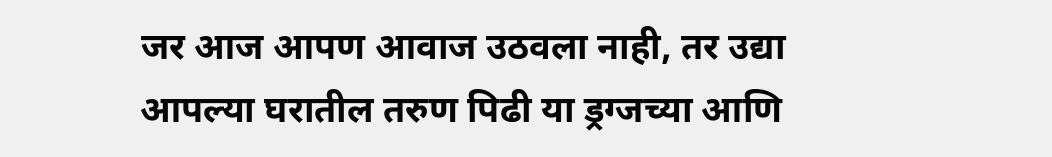जर आज आपण आवाज उठवला नाही, तर उद्या आपल्या घरातील तरुण पिढी या ड्रग्जच्या आणि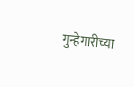गुन्हेगारीच्या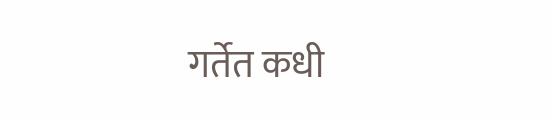गर्तेत कधी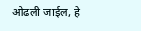ओढली जाईल, हे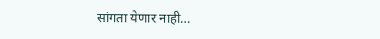सांगता येणार नाही…